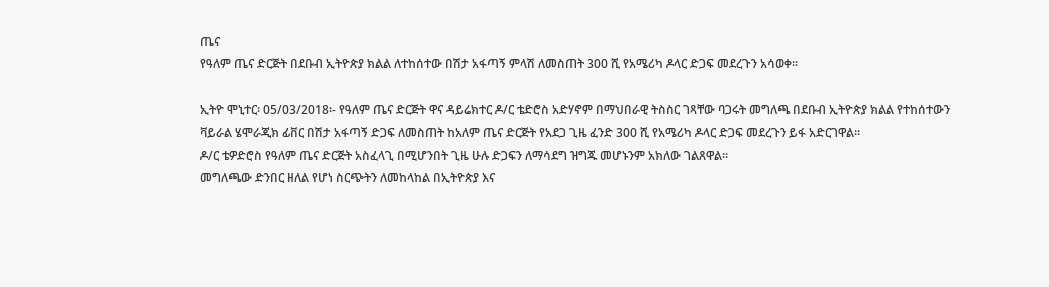ጤና
የዓለም ጤና ድርጅት በደቡብ ኢትዮጵያ ክልል ለተከሰተው በሽታ አፋጣኝ ምላሽ ለመስጠት 300 ሺ የአሜሪካ ዶላር ድጋፍ መደረጉን አሳወቀ።

ኢትዮ ሞኒተር፡ 05/03/2018፡- የዓለም ጤና ድርጅት ዋና ዳይሬክተር ዶ/ር ቴድሮስ አድሃኖም በማህበራዊ ትስስር ገጻቸው ባጋሩት መግለጫ በደቡብ ኢትዮጵያ ክልል የተከሰተውን ቫይራል ሄሞራጂክ ፊቨር በሽታ አፋጣኝ ድጋፍ ለመስጠት ከአለም ጤና ድርጅት የአደጋ ጊዜ ፈንድ 300 ሺ የአሜሪካ ዶላር ድጋፍ መደረጉን ይፋ አድርገዋል።
ዶ/ር ቴዎድሮስ የዓለም ጤና ድርጅት አስፈላጊ በሚሆንበት ጊዜ ሁሉ ድጋፍን ለማሳደግ ዝግጁ መሆኑንም አክለው ገልጸዋል።
መግለጫው ድንበር ዘለል የሆነ ስርጭትን ለመከላከል በኢትዮጵያ እና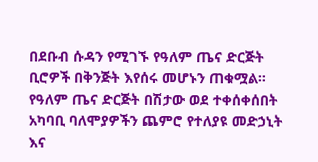በደቡብ ሱዳን የሚገኙ የዓለም ጤና ድርጅት ቢሮዎች በቅንጅት እየሰሩ መሆኑን ጠቁሟል።
የዓለም ጤና ድርጅት በሽታው ወደ ተቀሰቀሰበት አካባቢ ባለሞያዎችን ጨምሮ የተለያዩ መድኃኒት እና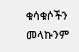ቁሳቁሶችን መላኩንም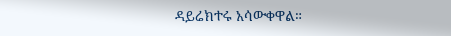ዳይሬክተሩ አሳውቀዋል።